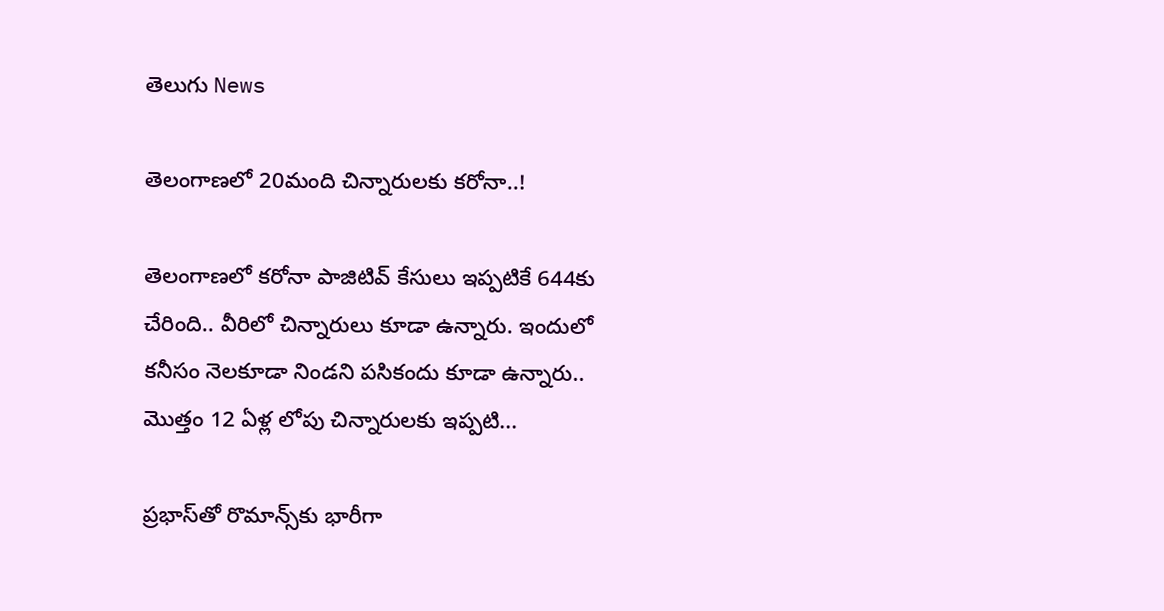తెలుగు News

తెలంగాణలో 20మంది చిన్నారులకు కరోనా..!

తెలంగాణలో కరోనా పాజిటివ్ కేసులు ఇప్పటికే 644కు చేరింది.. వీరిలో చిన్నారులు కూడా ఉన్నారు. ఇందులో కనీసం నెలకూడా నిండని పసికందు కూడా ఉన్నారు.. మొత్తం 12 ఏళ్ల లోపు చిన్నారులకు ఇప్పటి...

ప్రభాస్‌తో రొమాన్స్‌కు భారీగా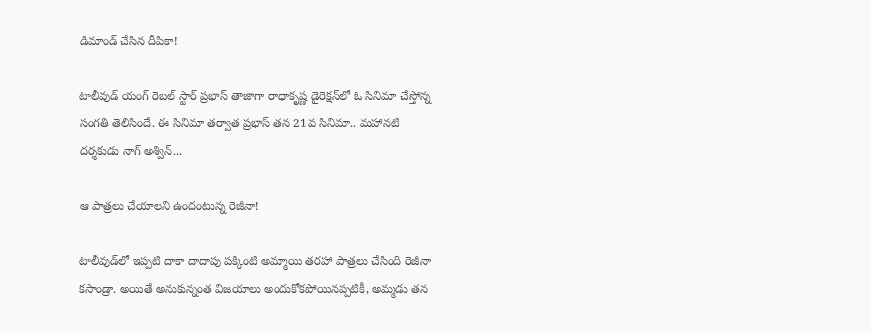డిమాండ్ చేసిన దీపికా‌!

టాలీవుడ్‌ యంగ్‌ రెబల్‌ స్టార్‌ ప్రభాస్ తాజాగా రాధాకృష్ణ డైరెక్షన్‌లో ఓ సినిమా చేస్తోన్న సంగతి తెలిసిందే. ఈ సినిమా తర్వాత ప్రభాస్‌ తన 21వ సినిమా.. మహానటి దర్శకుడు నాగ్ అశ్విన్...

ఆ పాత్రలు చేయాలని ఉందంటున్న రెజీనా!

టాలీవుడ్‌లో ఇప్పటి దాకా దాదాపు పక్కింటి అమ్మాయి తరహా పాత్రలు చేసింది రెజీనా కసాండ్రా. అయితే అనుకున్నంత విజయాలు అందుకోకపోయినప్పటికీ, అమ్మడు తన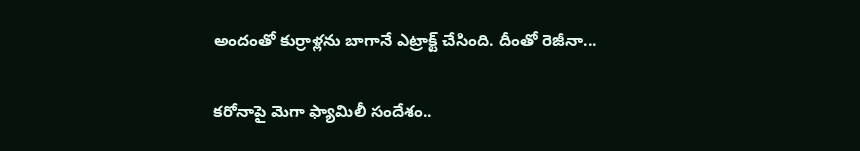అందంతో కుర్రాళ్లను బాగానే ఎట్రాక్ట్ చేసింది. దీంతో రెజీనా...

కరోనాపై మెగా ఫ్యామిలీ సందేశం..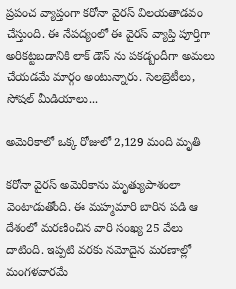ప్రపంచ వ్యాప్తంగా కరోనా వైరస్‌ విలయతాడవం చేస్తుంది. ఈ నేపద్యంలో ఈ వైరస్ వ్యాప్తి పూర్తిగా అరికట్టబడానికి లాక్ డౌన్ ను పకడ్బందీగా అమలు చేయడమే మార్గం అంటున్నారు. సెలబ్రెటీలు, సోషల్ మీడియాలు...

అమెరికాలో ఒక్క రోజులో 2,129 మంది మృతి

కరోనా వైరస్‌ అమెరికాను మృత్యుపాశంలా వెంటాడుతోంది. ఈ మహ్మమారి బారిన పడి ఆ దేశంలో మరణించిన వారి సంఖ్య 25 వేలు దాటింది. ఇప్పటి వరకు నమోదైన మరణాల్లో మంగళవారమే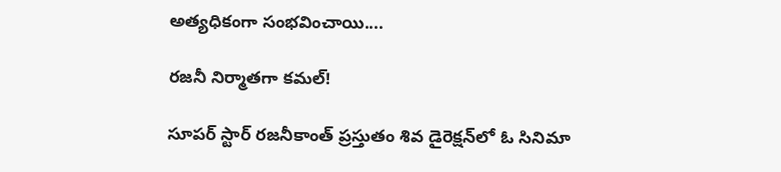అత్యధికంగా సంభవించాయి....

రజనీ నిర్మాతగా కమల్!

సూపర్‌ స్టార్ రజనీకాంత్ ప్రస్తుతం శివ డైరెక్షన్‌లో ఓ సినిమా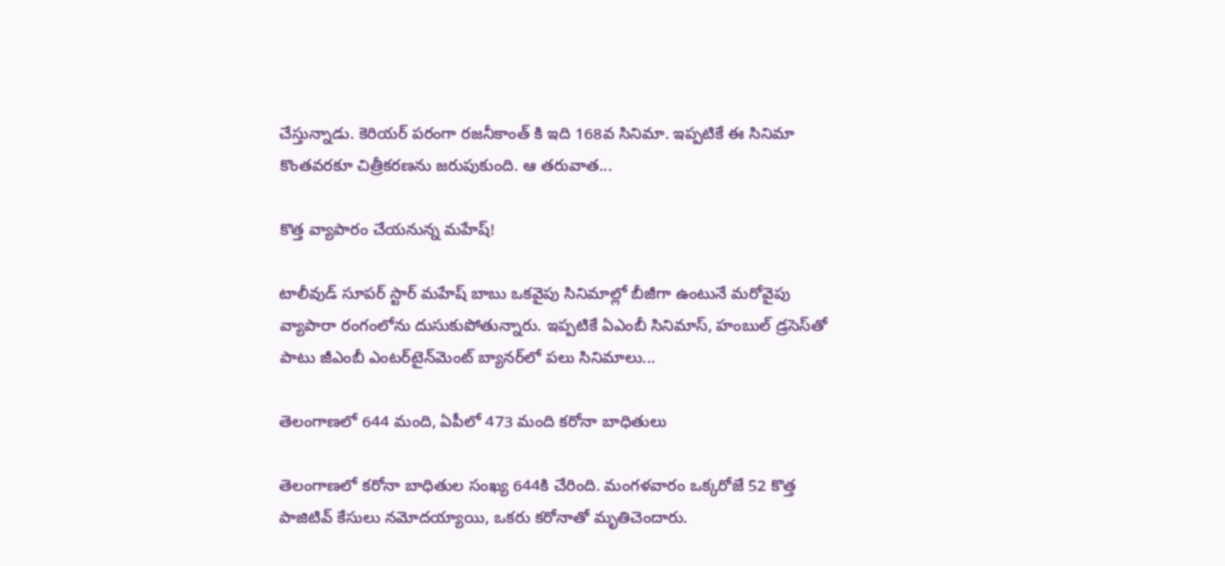చేస్తున్నాడు. కెరియర్ పరంగా రజనీకాంత్ కి ఇది 168వ సినిమా. ఇప్పటికే ఈ సినిమా కొంతవరకూ చిత్రీకరణను జరుపుకుంది. ఆ తరువాత...

కొత్త వ్యాపారం చేయనున్న మహేష్‌!

టాలీవుడ్‌ సూప‌ర్ స్టార్ మ‌హేష్ బాబు ఒక‌వైపు సినిమాల్లో బీజీగా ఉంటునే మరోవైపు వ్యాపారా రంగంలోను దుసుకుపోతున్నారు. ఇప్ప‌టికే ఏఎంబీ సినిమాస్‌, హంబుల్ డ్ర‌సెస్‌తో పాటు జీఎంబీ ఎంట‌ర్‌టైన్‌మెంట్ బ్యానర్‌లో ప‌లు సినిమాలు...

తెలంగాణలో 644 మంది, ఏపీలో 473 మంది కరోనా బాధితులు

తెలంగాణలో కరోనా బాధితుల సంఖ్య 644కి చేరింది. మంగళవారం ఒక్కరోజే 52 కొత్త పాజిటివ్ కేసులు నమోదయ్యాయి, ఒకరు కరోనాతో మృతిచెందారు.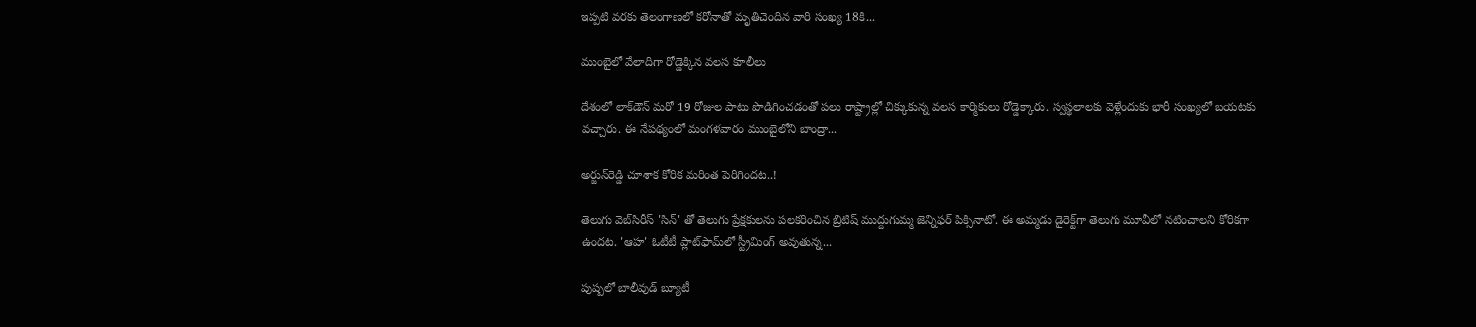ఇప్పటి వరకు తెలంగాణలో కరోనాతో మృతిచెందిన వారి సంఖ్య 18కి...

ముంబైలో వేలాదిగా రోడ్డెక్కిన వలస కూలీలు

దేశంలో లాక్‌డౌన్ మరో 19 రోజుల పాటు పొడిగించడంతో పలు రాష్ట్రాల్లో చిక్కుకున్న వలస కార్మికులు రోడ్డెక్కారు. స్వస్థలాలకు వెళ్లేందుకు భారీ సంఖ్యలో బయటకు వచ్చారు. ఈ నేపథ్యంలో మంగళవారం ముంబైలోని బాంద్రా...

అర్జున్‌రెడ్డి చూశాక కోరిక మరింత పెరిగిందట..!

తెలుగు వెబ్‌సిరీస్ 'సిన్' తో తెలుగు ప్రేక్షకులను పలకరించిన బ్రిటిష్ ముద్దుగుమ్మ జెన్నిఫర్ పిక్సినాటో. ఈ అమ్మడు డైరెక్ట్‌గా తెలుగు మూవీలో నటించాలని కోరికగా ఉందట. 'ఆహ' ఓటీటీ ప్లాట్‌ఫామ్‌లో స్ట్రీమింగ్ అవుతున్న...

పుష్పలో బాలీవుడ్‌ బ్యూటీ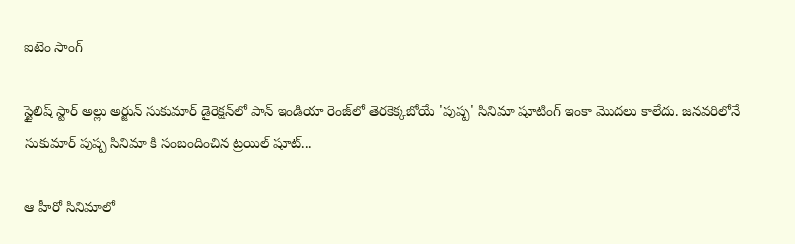ఐటెం సాంగ్‌

స్టైలిష్‌ స్టార్‌ అల్లు అర్జున్ సుకుమార్‌ డైరెక్షన్‌లో పాన్ ఇండియా రెంజ్‌లో తెరకెక్కబోయే 'పుష్ప' సినిమా షూటింగ్ ఇంకా మొదలు కాలేదు. జనవరిలోనే సుకుమార్ పుష్ప సినిమా కి సంబందించిన ట్రయిల్ షూట్...

ఆ హీరో సినిమాలో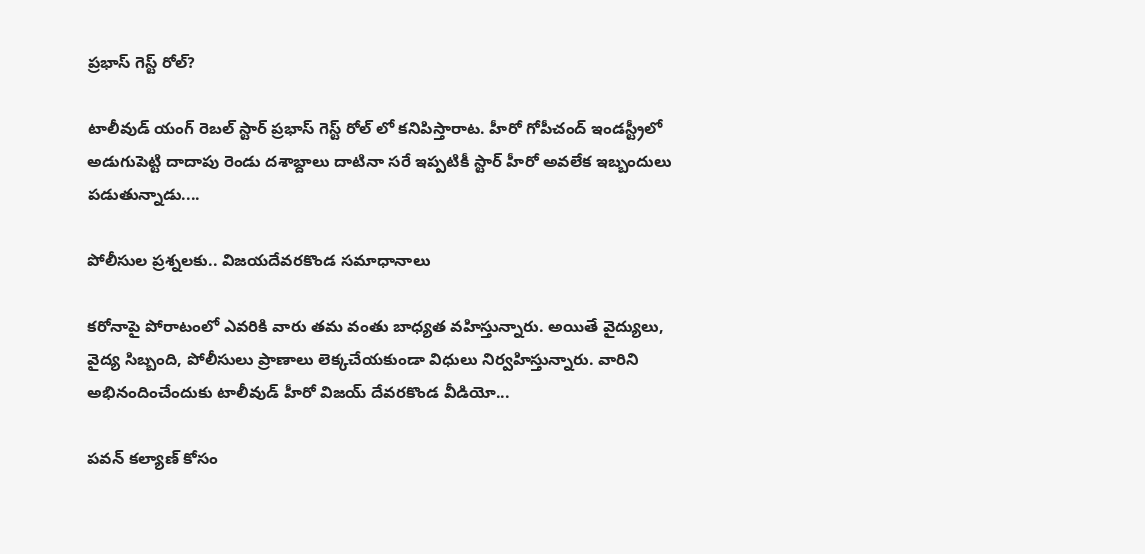ప్రభాస్ గెస్ట్‌ రోల్‌?

టాలీవుడ్‌ యంగ్‌ రెబల్‌ స్టార్‌ ప్రభాస్ గెస్ట్ రోల్ లో కనిపిస్తారాట. హీరో గోపీచంద్‌ ఇండస్ట్రీలో అడుగుపెట్టి దాదాపు రెండు దశాబ్దాలు దాటినా సరే ఇప్పటికీ స్టార్ హీరో అవలేక ఇబ్బందులు పడుతున్నాడు....

పోలీసుల ప్రశ్నలకు.. విజయదేవరకొండ సమాధానాలు

కరోనాపై పోరాటంలో ఎవరికి వారు తమ వంతు బాధ్యత వహిస్తున్నారు. అయితే వైద్యులు, వైద్య సిబ్బంది, పోలీసులు ప్రాణాలు లెక్కచేయకుండా విధులు నిర్వహిస్తున్నారు. వారిని అభినందించేందుకు టాలీవుడ్ హీరో విజయ్‌ దేవరకొండ వీడియో...

పవన్ కల్యాణ్ కోసం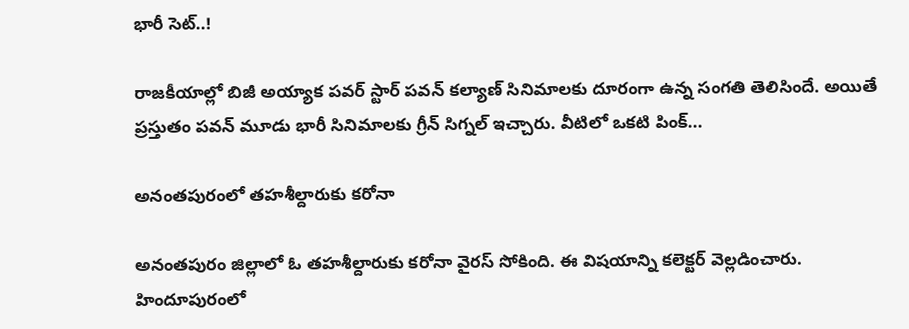భారీ సెట్‌..!

రాజకీయాల్లో బిజీ అయ్యాక పవర్ స్టార్ పవన్ కల్యాణ్ సినిమాలకు దూరంగా ఉన్న సంగతి తెలిసిందే. అయితే ప్రస్తుతం పవన్ మూడు భారీ సినిమాలకు గ్రీన్ సిగ్నల్ ఇచ్చారు. వీటిలో ఒకటి పింక్...

అనంతపురంలో తహశీల్దారుకు కరోనా

అనంతపురం జిల్లాలో ఓ తహశీల్దారుకు కరోనా వైరస్ సోకింది. ఈ విషయాన్ని కలెక్టర్ వెల్లడించారు. హిందూపురంలో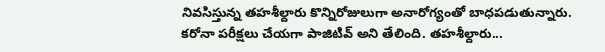నివసిస్తున్న తహశీల్దారు కొన్నిరోజులుగా అనారోగ్యంతో బాధపడుతున్నారు. కరోనా పరీక్షలు చేయగా పాజిటివ్ అని తేలింది. తహశీల్దారు...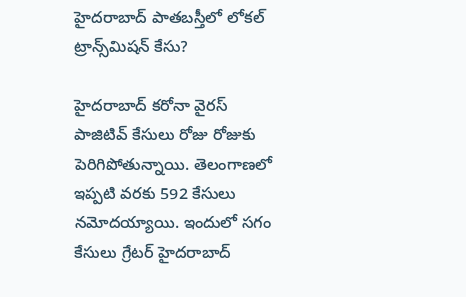హైదరాబాద్ పాతబస్తీలో లోకల్ ట్రాన్స్‌మిషన్ కేసు?

హైదరాబాద్ కరోనా వైరస్ పాజిటివ్ కేసులు రోజు రోజుకు పెరిగిపోతున్నాయి. తెలంగాణలో ఇప్పటి వరకు 592 కేసులు నమోదయ్యాయి. ఇందులో సగం కేసులు గ్రేటర్ హైదరాబాద్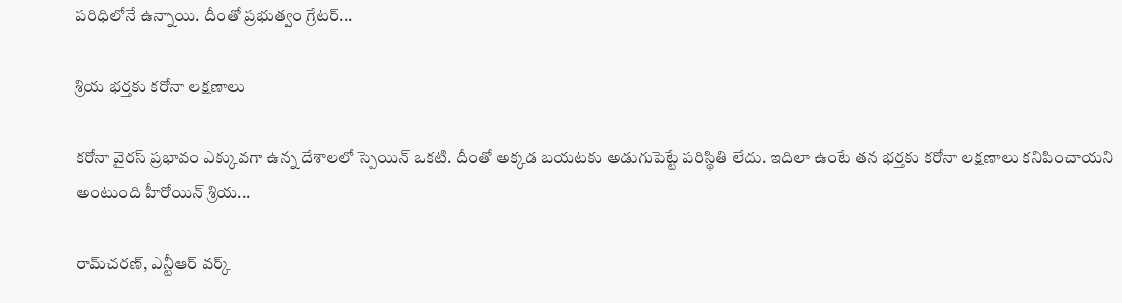పరిధిలోనే ఉన్నాయి. దీంతో ప్రభుత్వం గ్రేటర్...

శ్రియ భర్తకు కరోనా లక్షణాలు

కరోనా వైరస్‌ ప్రభావం ఎక్కువగా ఉన్న దేశాలలో స్పెయిన్ ఒకటి. దీంతో అక్కడ బయటకు అడుగుపెట్టే పరిస్థితి లేదు. ఇదిలా ఉంటే తన భర్తకు కరోనా లక్షణాలు కనిపించాయని అంటుంది హీరోయిన్ శ్రియ...

రామ్‌చరణ్‌, ఎన్టీఆర్‌ వర్క్‌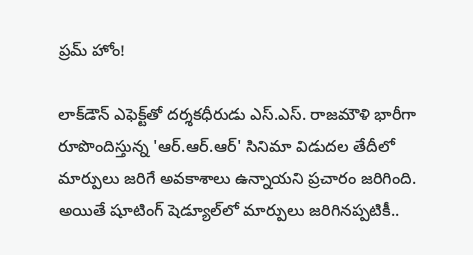ప్రమ్‌ హోం!

లాక్‌డౌన్‌ ఎఫెక్ట్‌తో దర్శకధీరుడు ఎస్‌.ఎస్‌. రాజమౌళి భారీగా రూపొందిస్తున్న 'ఆర్‌.ఆర్‌.ఆర్‌' సినిమా విడుదల తేదీలో మార్పులు జరిగే అవకాశాలు ఉన్నాయని ప్రచారం జరిగింది. అయితే షూటింగ్‌ షెడ్యూల్‌లో మార్పులు జరిగినప్పటికీ..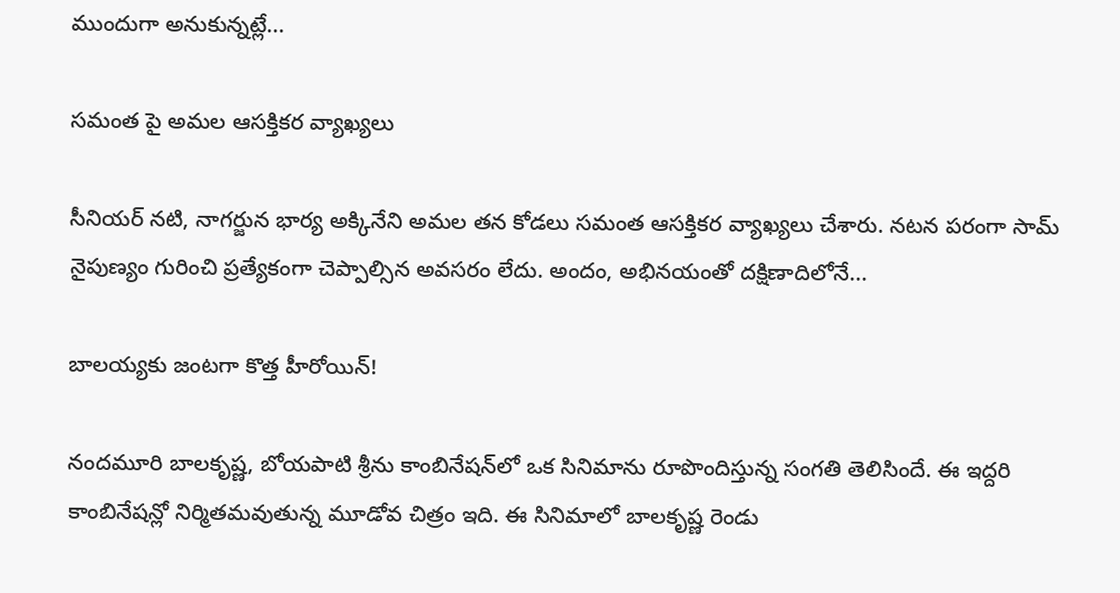ముందుగా అనుకున్నట్లే...

సమంత పై అమల ఆసక్తికర వ్యాఖ్యలు

సీనియర్‌ నటి, నాగర్జున భార్య అక్కినేని అమల తన కోడలు సమంత ఆసక్తికర వ్యాఖ్యలు చేశారు. నటన పరంగా సామ్‌ నైపుణ్యం గురించి ప్రత్యేకంగా చెప్పాల్సిన అవసరం లేదు. అందం, అభినయంతో దక్షిణాదిలోనే...

బాలయ్యకు జంటగా కొత్త హీరోయిన్‌!

నందమూరి బాలకృష్ణ, బోయపాటి శ్రీను కాంబినేషన్‌లో ఒక సినిమాను రూపొందిస్తున్న సంగతి తెలిసిందే. ఈ ఇద్దరి కాంబినేషన్లో నిర్మితమవుతున్న మూడోవ చిత్రం ఇది. ఈ సినిమాలో బాలకృష్ణ రెండు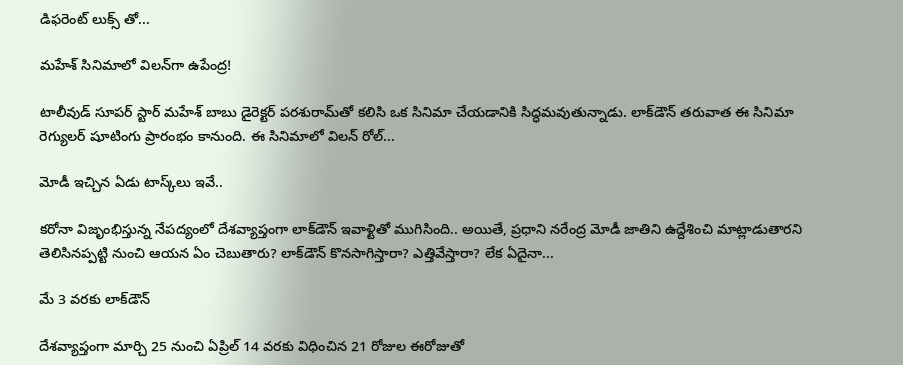డిఫరెంట్ లుక్స్ తో...

మహేశ్‌ సినిమాలో విలన్‌గా ఉపేంద్ర!

టాలీవుడ్‌ సూపర్‌ స్టార్‌ మహేశ్ బాబు డైరెక్టర్‌ పరశురామ్‌తో కలిసి ఒక సినిమా చేయడానికి సిద్ధమవుతున్నాడు. లాక్‌డౌన్ తరువాత ఈ సినిమా రెగ్యులర్ షూటింగు ప్రారంభం కానుంది. ఈ సినిమాలో విలన్‌ రోల్‌...

మోడీ ఇచ్చిన ఏడు టాస్క్‌లు ఇవే..

కరోనా విజృంభిస్తున్న నేపద్యంలో దేశవ్యాప్తంగా లాక్‌డౌన్ ఇవాళ్టితో ముగిసింది.. అయితే, ప్రధాని నరేంద్ర మోడీ జాతిని ఉద్దేశించి మాట్లాడుతారని తెలిసినప్పట్టి నుంచి ఆయన ఏం చెబుతారు? లాక్‌డౌన్ కొనసాగిస్తారా? ఎత్తివేస్తారా? లేక ఏదైనా...

మే 3 వరకు లాక్‌డౌన్‌

దేశవ్యాప్తంగా మార్చి 25 నుంచి ఏప్రిల్ 14 వరకు విధించిన 21 రోజుల ఈరోజుతో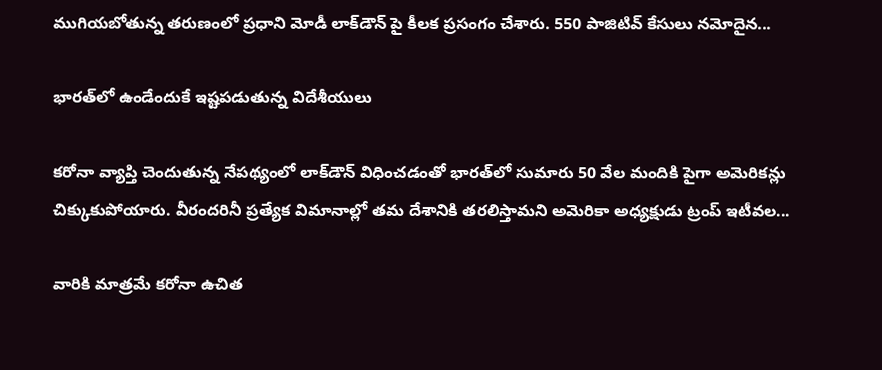ముగియబోతున్న తరుణంలో ప్రధాని మోడీ లాక్‌డౌన్ పై కీలక ప్రసంగం చేశారు. 550 పాజిటివ్ కేసులు నమోదైన...

భారత్‌లో ఉండేందుకే ఇష్టపడుతున్న విదేశీయులు

కరోనా వ్యాప్తి చెందుతున్న నేపథ్యంలో లాక్‌డౌన్ విధించడంతో భారత్‌లో సుమారు 50 వేల మందికి పైగా అమెరికన్లు చిక్కుకుపోయారు. వీరందరినీ ప్రత్యేక విమానాల్లో తమ దేశానికి తరలిస్తామని అమెరికా అధ్యక్షుడు ట్రంప్ ఇటీవల...

వారికి మాత్రమే కరోనా ఉచిత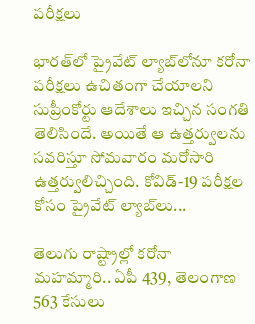పరీక్షలు

భారత్‌లో ప్రైవేట్ ల్యాబ్‌లోనూ కరోనా పరీక్షలు ఉచితంగా చేయాలని సుప్రీంకోర్టు ఆదేశాలు ఇచ్చిన సంగతి తెలిసిందే. అయితే ఆ ఉత్తర్వులను సవరిస్తూ సోమవారం మరోసారి ఉత్తర్వులిచ్చింది. కోవిడ్-19 పరీక్షల కోసం ప్రైవేట్ ల్యాబ్‌లు...

తెలుగు రాష్ట్రాల్లో కరోనా మహమ్మారి.. ఏపీ 439, తెలంగాణ 563 కేసులు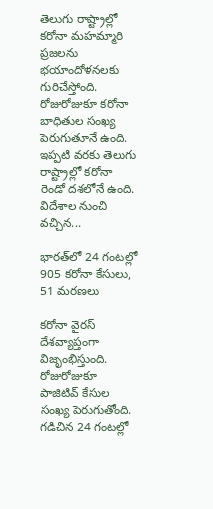తెలుగు రాష్ట్రాల్లో కరోనా మహమ్మారి ప్రజలను భయాందోళనలకు గురిచేస్తోంది. రోజురోజుకూ కరోనా బాధితుల సంఖ్య పెరుగుతూనే ఉంది. ఇప్పటి వరకు తెలుగు రాష్ట్రాల్లో కరోనా రెండో దశలోనే ఉంది. విదేశాల నుంచి వచ్చిన...

భారత్‌లో 24 గంటల్లో 905 కరోనా కేసులు, 51 మరణలు

కరోనా వైరస్‌ దేశవ్యాప్తంగా విజృంభిస్తుంది. రోజురోజుకూ పాజిటివ్‌ కేసుల సంఖ్య పెరుగుతోంది. గడిచిన 24 గంటల్లో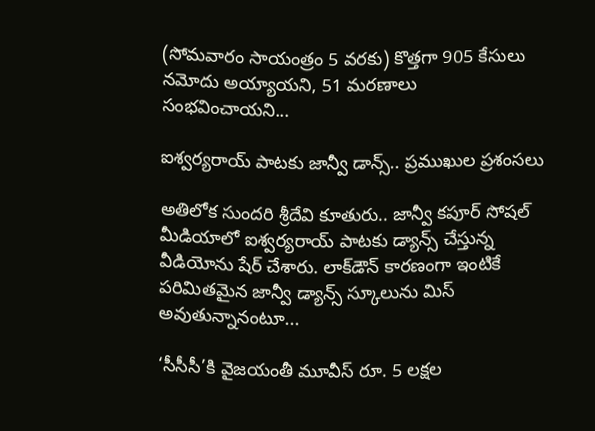(సోమవారం సాయంత్రం 5 వరకు) కొత్తగా 905 కేసులు నమోదు అయ్యాయని, 51 మరణాలు సంభవించాయని...

ఐశ్వర్యరాయ్‌ పాటకు జాన్వీ డాన్స్‌.. ప్రముఖుల ప్రశంసలు

అతిలోక సుందరి శ్రీదేవి కూతురు.. జాన్వీ కపూర్‌ సోషల్‌ మీడియాలో ఐశ్వర్యరాయ్‌ పాటకు డ్యాన్స్‌ చేస్తున్న వీడియోను షేర్‌ చేశారు. లాక్‌డౌన్‌ కారణంగా ఇంటికే పరిమితమైన జాన్వీ డ్యాన్స్‌ స్కూలును మిస్‌ అవుతున్నానంటూ...

‘సీసీసీ’కి వైజ‌యంతీ మూవీస్ రూ. 5 లక్షల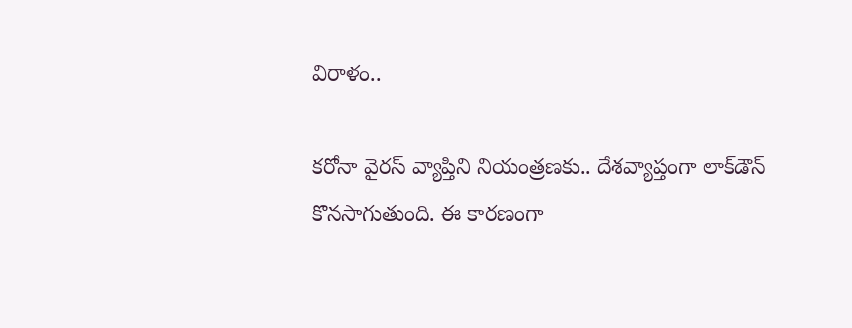విరాళం..

కరోనా వైరస్‌ వ్యాప్తిని నియంత్రణకు.. దేశవ్యాప్తంగా లాక్‌డౌన్ కొనసాగుతుంది. ఈ కారణంగా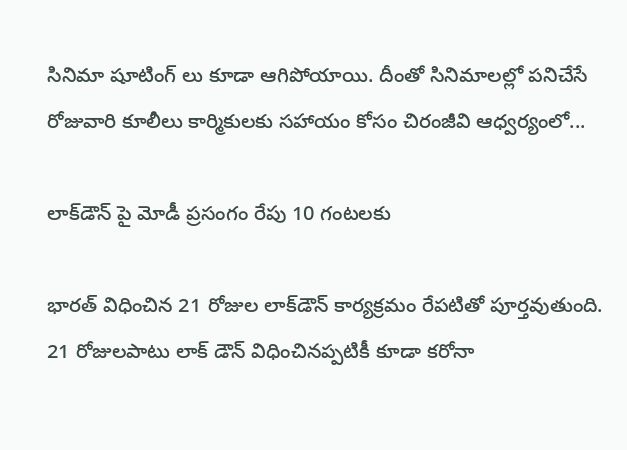సినిమా షూటింగ్ లు కూడా ఆగిపోయాయి. దీంతో సినిమాలల్లో పనిచేసే రోజువారి కూలీలు కార్మికులకు సహాయం కోసం చిరంజీవి ఆధ్వర్యంలో...

లాక్‌డౌన్‌ పై మోడీ ప్రసంగం రేపు 10 గంటలకు

భారత్‌ విధించిన 21 రోజుల లాక్‌డౌన్ కార్యక్రమం రేపటితో పూర్తవుతుంది. 21 రోజులపాటు లాక్ డౌన్ విధించినప్పటికీ కూడా కరోనా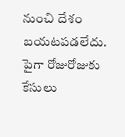నుంచి దేశం బయటపడలేదు. పైగా రోజురోజుకు కేసులు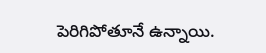పెరిగిపోతూనే ఉన్నాయి.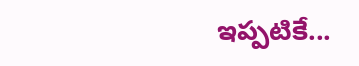ఇప్పటికే...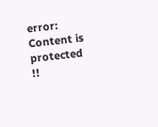error: Content is protected !!